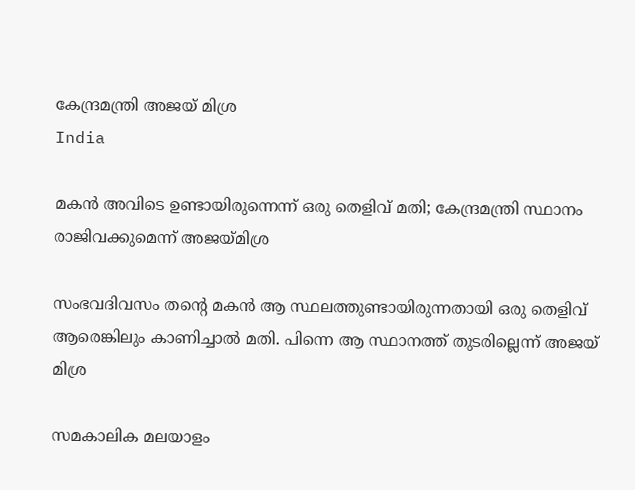കേന്ദ്രമന്ത്രി അജയ് മിശ്ര
India

മകന്‍ അവിടെ ഉണ്ടായിരുന്നെന്ന് ഒരു തെളിവ് മതി; കേന്ദ്രമന്ത്രി സ്ഥാനം രാജിവക്കുമെന്ന് അജയ്മിശ്ര

സംഭവദിവസം തന്റെ മകന്‍ ആ സ്ഥലത്തുണ്ടായിരുന്നതായി ഒരു തെളിവ് ആരെങ്കിലും കാണിച്ചാല്‍ മതി. പിന്നെ ആ സ്ഥാനത്ത് തുടരില്ലെന്ന് അജയ് മിശ്ര

സമകാലിക മലയാളം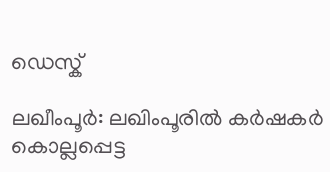ഡെസ്ക്

ലഖീംപൂര്‍: ലഖിംപൂരില്‍ കര്‍ഷകര്‍ കൊല്ലപ്പെട്ട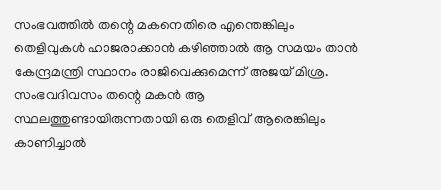സംഭവത്തില്‍ തന്റെ മകനെതിരെ എന്തെങ്കിലും തെളിവുകള്‍ ഹാജരാക്കാന്‍ കഴിഞ്ഞാല്‍ ആ സമയം താന്‍ കേന്ദ്രമന്ത്രി സ്ഥാനം രാജിവെക്കുമെന്ന് അജയ് മിശ്ര. സംഭവദിവസം തന്റെ മകന്‍ ആ സ്ഥലത്തുണ്ടായിരുന്നതായി ഒരു തെളിവ് ആരെങ്കിലും കാണിച്ചാല്‍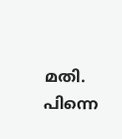മതി. പിന്നെ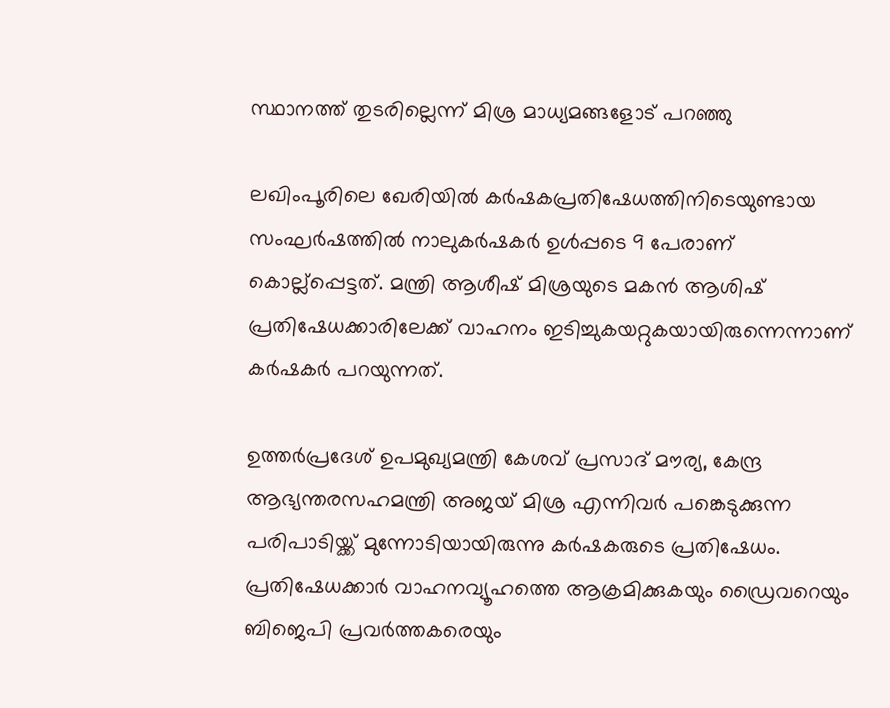സ്ഥാനത്ത് തുടരില്ലെന്ന് മിശ്ര മാധ്യമങ്ങളോട് പറഞ്ഞു

ലഖിംപൂരിലെ ഖേരിയില്‍ കര്‍ഷകപ്രതിഷേധത്തിനിടെയുണ്ടായ സംഘര്‍ഷത്തില്‍ നാലുകര്‍ഷകര്‍ ഉള്‍പ്പടെ 9 പേരാണ് കൊല്ല്‌പ്പെട്ടത്. മന്ത്രി ആശീഷ് മിശ്രയുടെ മകന്‍ ആശിഷ് പ്രതിഷേധക്കാരിലേക്ക് വാഹനം ഇടിച്ചുകയറ്റുകയായിരുന്നെന്നാണ് കര്‍ഷകര്‍ പറയുന്നത്.

ഉത്തര്‍പ്രദേശ് ഉപമുഖ്യമന്ത്രി കേശവ് പ്രസാദ് മൗര്യ, കേന്ദ്ര ആഭ്യന്തരസഹമന്ത്രി അജയ് മിശ്ര എന്നിവര്‍ പങ്കെടുക്കുന്ന പരിപാടിയ്ക്ക് മുന്നോടിയായിരുന്നു കര്‍ഷകരുടെ പ്രതിഷേധം. പ്രതിഷേധക്കാര്‍ വാഹനവ്യൂഹത്തെ ആക്രമിക്കുകയും ഡ്രൈവറെയും ബിജെപി പ്രവര്‍ത്തകരെയും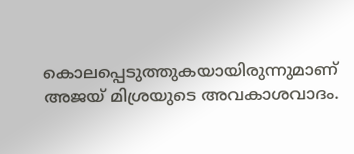കൊലപ്പെടുത്തുകയായിരുന്നുമാണ് അജയ് മിശ്രയുടെ അവകാശവാദം.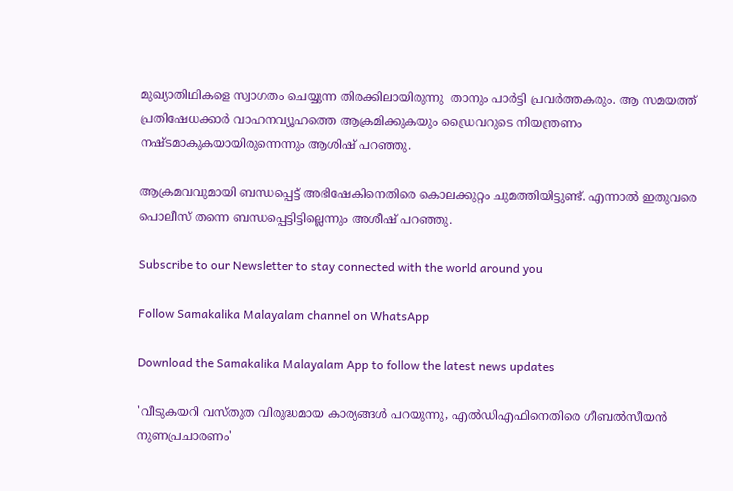മുഖ്യാതിഥികളെ സ്വാഗതം ചെയ്യുന്ന തിരക്കിലായിരുന്നു  താനും പാര്‍ട്ടി പ്രവര്‍ത്തകരും. ആ സമയത്ത് പ്രതിഷേധക്കാര്‍ വാഹനവ്യൂഹത്തെ ആക്രമിക്കുകയും ഡ്രൈവറുടെ നിയന്ത്രണം നഷ്ടമാകുകയായിരുന്നെന്നും ആശിഷ് പറഞ്ഞു.

ആക്രമവവുമായി ബന്ധപ്പെട്ട് അഭിഷേകിനെതിരെ കൊലക്കുറ്റം ചുമത്തിയിട്ടുണ്ട്. എന്നാല്‍ ഇതുവരെ പൊലീസ് തന്നെ ബന്ധപ്പെട്ടിട്ടില്ലെന്നും അശീഷ് പറഞ്ഞു.

Subscribe to our Newsletter to stay connected with the world around you

Follow Samakalika Malayalam channel on WhatsApp

Download the Samakalika Malayalam App to follow the latest news updates

'വീടുകയറി വസ്തുത വിരുദ്ധമായ കാര്യങ്ങള്‍ പറയുന്നു, എല്‍ഡിഎഫിനെതിരെ ഗീബല്‍സീയന്‍ നുണപ്രചാരണം'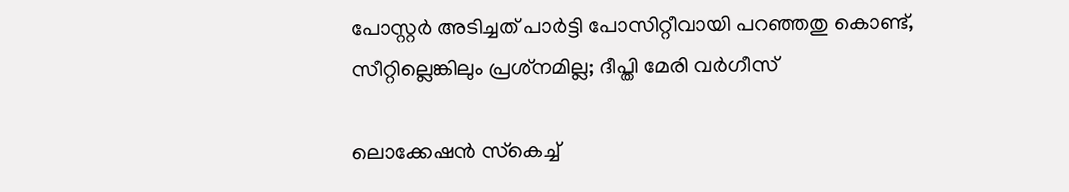പോസ്റ്റര്‍ അടിച്ചത് പാര്‍ട്ടി പോസിറ്റീവായി പറഞ്ഞതു കൊണ്ട്, സീറ്റില്ലെങ്കിലും പ്രശ്‌നമില്ല; ദീപ്തി മേരി വര്‍ഗീസ്

ലൊക്കേഷന്‍ സ്‌കെച്ച്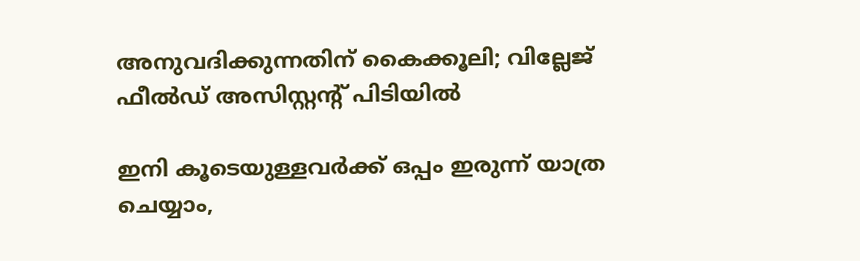അനുവദിക്കുന്നതിന് കൈക്കൂലി; വില്ലേജ് ഫീല്‍ഡ് അസിസ്റ്റന്റ് പിടിയില്‍

ഇനി കൂടെയുള്ളവര്‍ക്ക് ഒപ്പം ഇരുന്ന് യാത്ര ചെയ്യാം,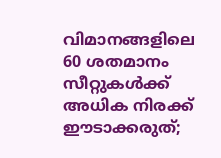വിമാനങ്ങളിലെ 60 ശതമാനം സീറ്റുകള്‍ക്ക് അധിക നിരക്ക് ഈടാക്കരുത്;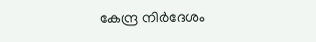കേന്ദ്ര നിര്‍ദേശം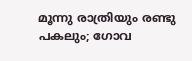മൂന്നു രാത്രിയും രണ്ടു പകലും; ഗോവ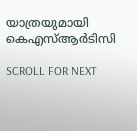യാത്രയുമായി കെഎസ്ആര്‍ടിസി

SCROLL FOR NEXT